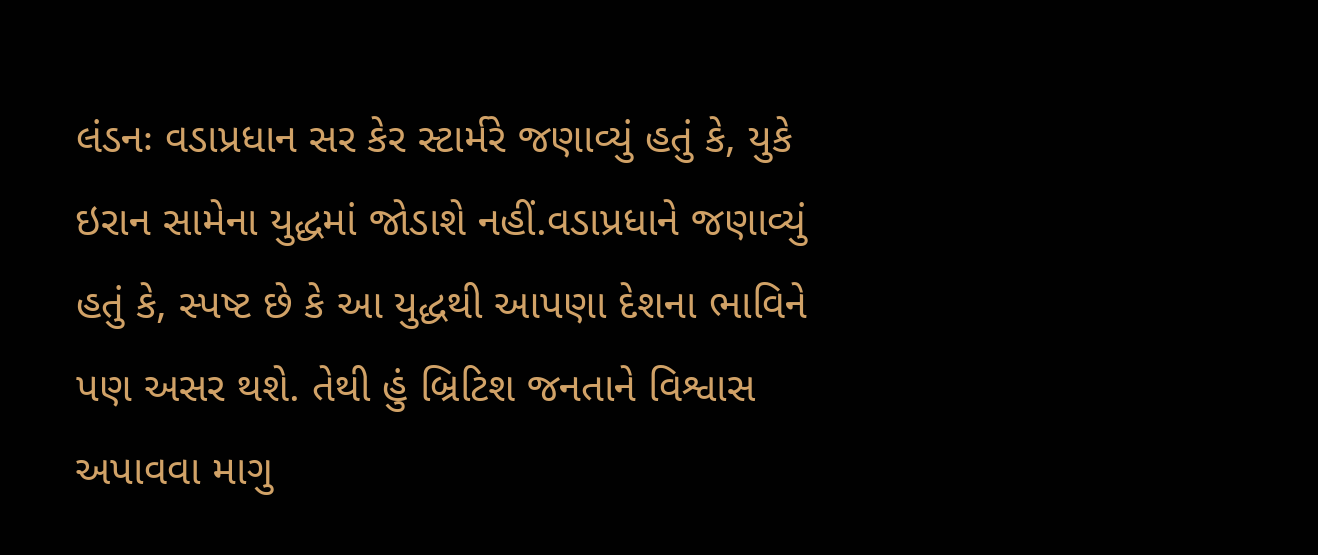લંડનઃ વડાપ્રધાન સર કેર સ્ટાર્મરે જણાવ્યું હતું કે, યુકે ઇરાન સામેના યુદ્ધમાં જોડાશે નહીં.વડાપ્રધાને જણાવ્યું હતું કે, સ્પષ્ટ છે કે આ યુદ્ધથી આપણા દેશના ભાવિને પણ અસર થશે. તેથી હું બ્રિટિશ જનતાને વિશ્વાસ અપાવવા માગુ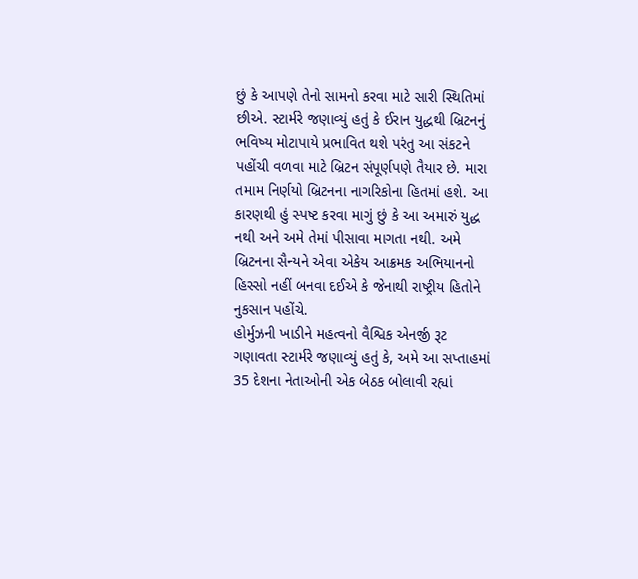છું કે આપણે તેનો સામનો કરવા માટે સારી સ્થિતિમાં છીએ. સ્ટાર્મરે જણાવ્યું હતું કે ઈરાન યુદ્ધથી બ્રિટનનું ભવિષ્ય મોટાપાયે પ્રભાવિત થશે પરંતુ આ સંકટને પહોંચી વળવા માટે બ્રિટન સંપૂર્ણપણે તૈયાર છે. મારા તમામ નિર્ણયો બ્રિટનના નાગરિકોના હિતમાં હશે. આ કારણથી હું સ્પષ્ટ કરવા માગું છું કે આ અમારું યુદ્ધ નથી અને અમે તેમાં પીસાવા માગતા નથી. અમે બ્રિટનના સૈન્યને એવા એકેય આક્રમક અભિયાનનો હિસ્સો નહીં બનવા દઈએ કે જેનાથી રાષ્ટ્રીય હિતોને નુકસાન પહોંચે.
હોર્મુઝની ખાડીને મહત્વનો વૈશ્વિક એનર્જી રૂટ ગણાવતા સ્ટાર્મરે જણાવ્યું હતું કે, અમે આ સપ્તાહમાં 35 દેશના નેતાઓની એક બેઠક બોલાવી રહ્યાં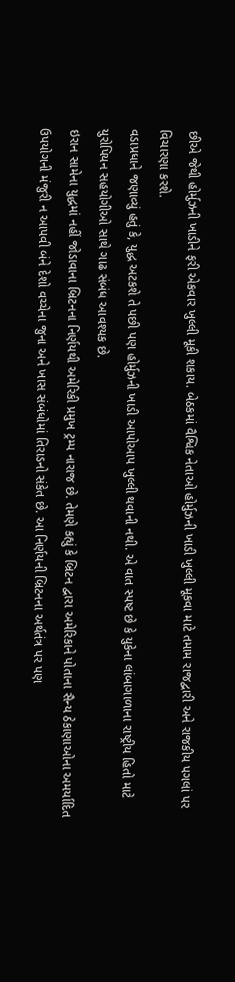છીએ જેથી હોર્મુઝની ખાડીને ફરી એકવાર ખુલ્લી મૂકી શકાય. બેઠકમાં વૈશ્વિક નેતાઓ હોર્મુઝની ખાડી ખુલ્લી મૂકવા માટે તમામ રાજદ્વારી અને રાજકીય પગલાં પર વિચારણા કરશે.
વડાપ્રધાને જણાવ્યું હતું કે, યુદ્ધ અટકશે તે પછી પણ હોર્મુઝની ખાડી આપોઆપ ખુલ્લી થવાની નથી. એ વાત સ્પષ્ટ છે કે યુકેના લાંબાગાળાના રાષ્ટ્રીય હિતો માટે યુરોપિયન સહયોગીઓ સાથે ગાઢ સંબંધ આવશ્યક છે.
ઇરાન સામેના યુદ્ધમાં નહીં જોડાવાના બ્રિટનના નિર્ણયથી અમેરિકી પ્રમુખ ટ્રમ્પ નારાજ છે. તેમણે કહ્યું કે બ્રિટન દ્વારા અમેરિકાને પોતાના સૈન્ય ઠેકાણાઓના અમર્યાદિત ઉપયોગની મંજુરી ન આપવી બંને દેશો વચ્ચેના જુના અને ખાસ સંબંધોમાં તિરાડનો સંકેત છે. આ નિર્ણયની બ્રિટનના અર્થતંત્ર પર પણ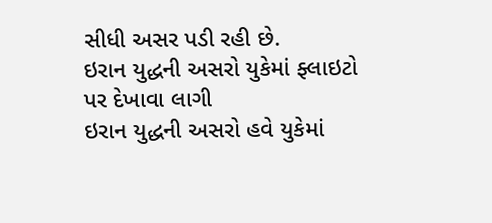સીધી અસર પડી રહી છે.
ઇરાન યુદ્ધની અસરો યુકેમાં ફ્લાઇટો પર દેખાવા લાગી
ઇરાન યુદ્ધની અસરો હવે યુકેમાં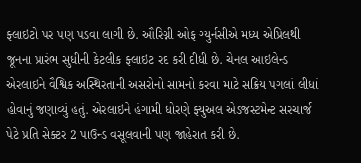ફ્લાઇટો પર પણ પડવા લાગી છે. ઔરિગ્ની ઓફ ગ્યુર્નસીએ મધ્ય એપ્રિલથી જૂનના પ્રારંભ સુધીની કેટલીક ફ્લાઇટ રદ કરી દીધી છે. ચેનલ આઇલેન્ડ એરલાઇને વૈશ્વિક અસ્થિરતાની અસરોનો સામનો કરવા માટે સક્રિય પગલાં લીધાં હોવાનું જણાવ્યું હતું. એરલાઇને હંગામી ધોરણે ફ્યુઅલ એડજસ્ટમેન્ટ સરચાર્જ પેટે પ્રતિ સેક્ટર 2 પાઉન્ડ વસૂલવાની પણ જાહેરાત કરી છે.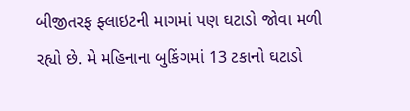બીજીતરફ ફ્લાઇટની માગમાં પણ ઘટાડો જોવા મળી રહ્યો છે. મે મહિનાના બુકિંગમાં 13 ટકાનો ઘટાડો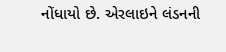નોંધાયો છે. એરલાઇને લંડનની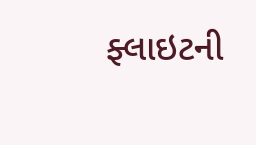ફ્લાઇટની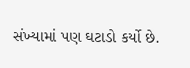સંખ્યામાં પણ ઘટાડો કર્યો છે.